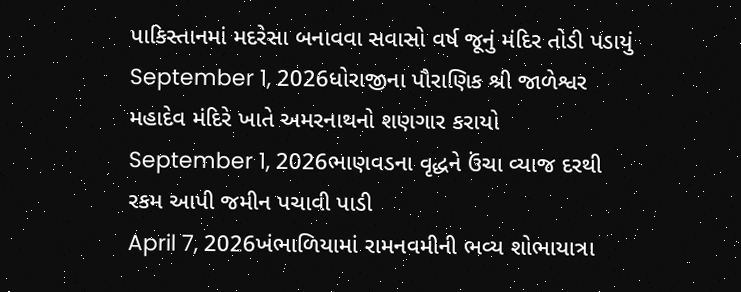પાકિસ્તાનમાં મદરેસા બનાવવા સવાસો વર્ષ જૂનું મંદિર તોડી પડાયું
September 1, 2026ધોરાજીના પૌરાણિક શ્રી જાળેશ્વર મહાદેવ મંદિરે ખાતે અમરનાથનો શણગાર કરાયો
September 1, 2026ભાણવડના વૃદ્ધને ઉંચા વ્યાજ દરથી રકમ આપી જમીન પચાવી પાડી
April 7, 2026ખંભાળિયામાં રામનવમીની ભવ્ય શોભાયાત્રા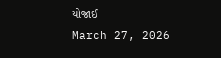યોજાઈ
March 27, 2026